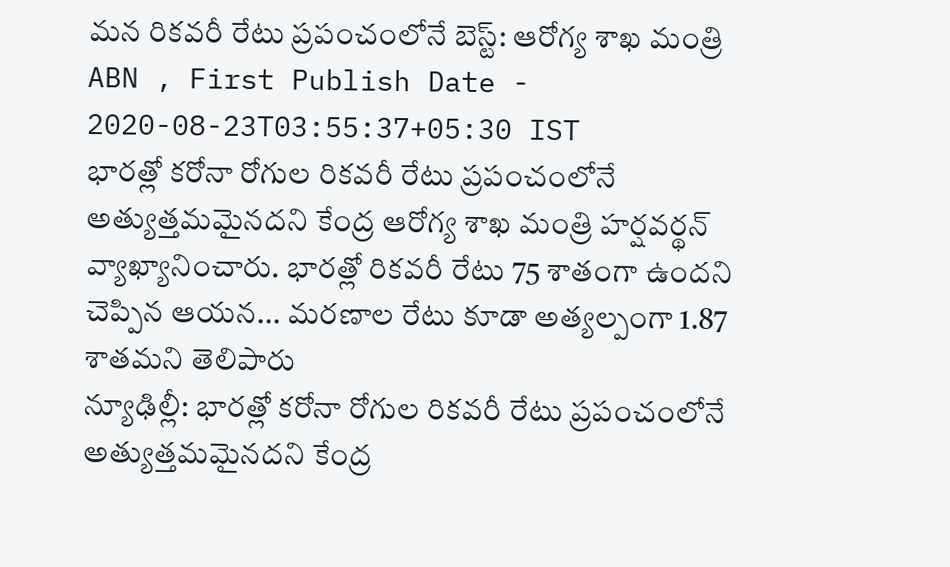మన రికవరీ రేటు ప్రపంచంలోనే బెస్ట్: ఆరోగ్య శాఖ మంత్రి
ABN , First Publish Date - 2020-08-23T03:55:37+05:30 IST
భారత్లో కరోనా రోగుల రికవరీ రేటు ప్రపంచంలోనే అత్యుత్తమమైనదని కేంద్ర ఆరోగ్య శాఖ మంత్రి హర్షవర్థన్ వ్యాఖ్యానించారు. భారత్లో రికవరీ రేటు 75 శాతంగా ఉందని చెప్పిన ఆయన... మరణాల రేటు కూడా అత్యల్పంగా 1.87 శాతమని తెలిపారు
న్యూఢిల్లీ: భారత్లో కరోనా రోగుల రికవరీ రేటు ప్రపంచంలోనే అత్యుత్తమమైనదని కేంద్ర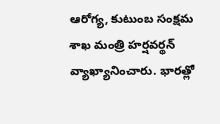ఆరోగ్య, కుటుంబ సంక్షమ శాఖ మంత్రి హర్షవర్థన్ వ్యాఖ్యానించారు. భారత్లో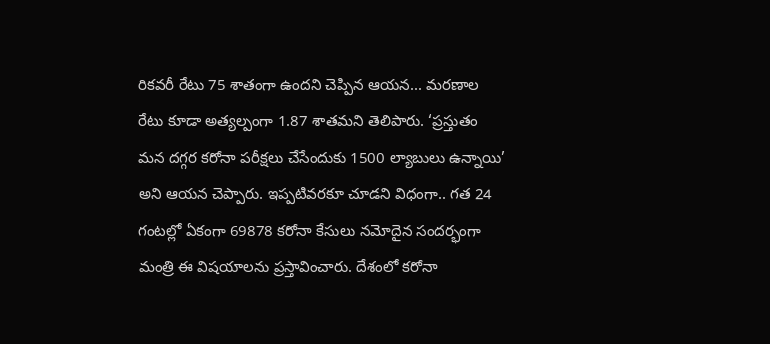రికవరీ రేటు 75 శాతంగా ఉందని చెప్పిన ఆయన... మరణాల రేటు కూడా అత్యల్పంగా 1.87 శాతమని తెలిపారు. ‘ప్రస్తుతం మన దగ్గర కరోనా పరీక్షలు చేసేందుకు 1500 ల్యాబులు ఉన్నాయి’ అని ఆయన చెప్పారు. ఇప్పటివరకూ చూడని విధంగా.. గత 24 గంటల్లో ఏకంగా 69878 కరోనా కేసులు నమోదైన సందర్భంగా మంత్రి ఈ విషయాలను ప్రస్తావించారు. దేశంలో కరోనా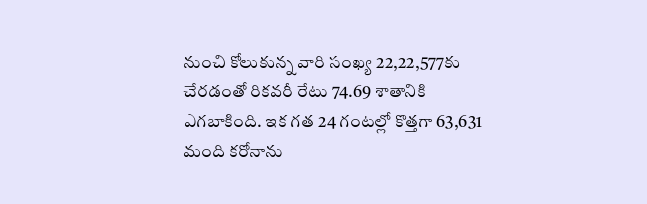నుంచి కోలుకున్న వారి సంఖ్య 22,22,577కు చేరడంతో రికవరీ రేటు 74.69 శాతానికి ఎగబాకింది. ఇక గత 24 గంటల్లో కొత్తగా 63,631 మంది కరోనాను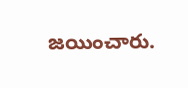జయించారు.